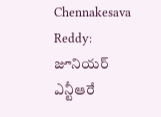Chennakesava Reddy: జూనియర్ ఎన్టీఆరే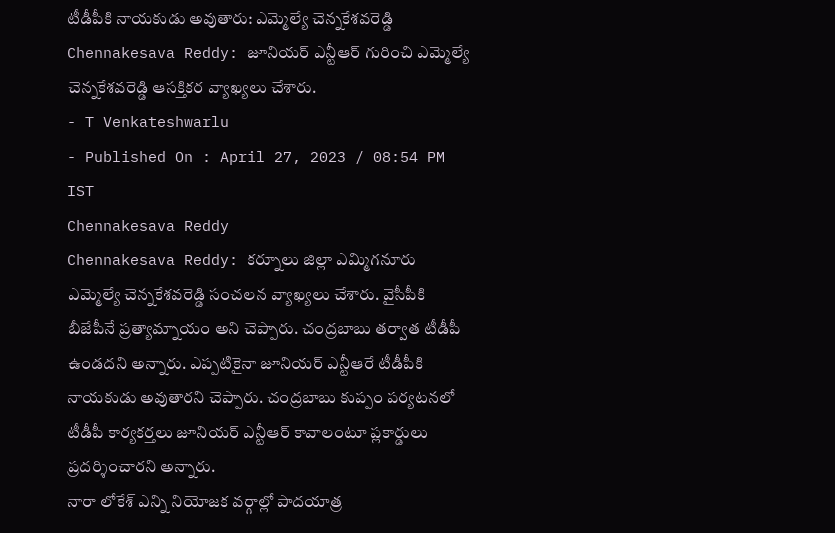టీడీపీకి నాయకుడు అవుతారు: ఎమ్మెల్యే చెన్నకేశవరెడ్డి
Chennakesava Reddy: జూనియర్ ఎన్టీఆర్ గురించి ఎమ్మెల్యే చెన్నకేశవరెడ్డి ఆసక్తికర వ్యాఖ్యలు చేశారు.
- T Venkateshwarlu
- Published On : April 27, 2023 / 08:54 PM IST
Chennakesava Reddy
Chennakesava Reddy: కర్నూలు జిల్లా ఎమ్మిగనూరు ఎమ్మెల్యే చెన్నకేశవరెడ్డి సంచలన వ్యాఖ్యలు చేశారు. వైసీపీకి బీజేపీనే ప్రత్యామ్నాయం అని చెప్పారు. చంద్రబాబు తర్వాత టీడీపీ ఉండదని అన్నారు. ఎప్పటికైనా జూనియర్ ఎన్టీఆరే టీడీపీకి నాయకుడు అవుతారని చెప్పారు. చంద్రబాబు కుప్పం పర్యటనలో టీడీపీ కార్యకర్తలు జూనియర్ ఎన్టీఆర్ కావాలంటూ ప్లకార్డులు ప్రదర్శించారని అన్నారు.
నారా లోకేశ్ ఎన్ని నియోజక వర్గాల్లో పాదయాత్ర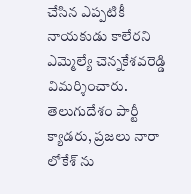చేసిన ఎప్పటికీ నాయకుడు కాలేరని ఎమ్మెల్యే చెన్నకేశవరెడ్డి విమర్శించారు. తెలుగుదేశం పార్టీ క్యాడరు, ప్రజలు నారా లోకేశ్ ను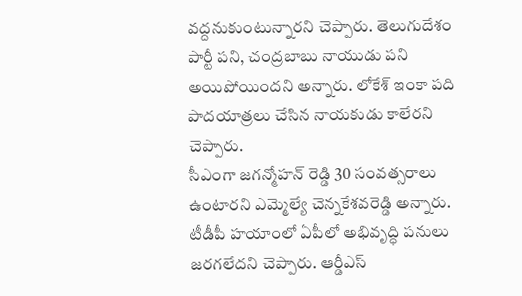వద్దనుకుంటున్నారని చెప్పారు. తెలుగుదేశం పార్టీ పని, చంద్రబాబు నాయుడు పని అయిపోయిందని అన్నారు. లోకేశ్ ఇంకా పది పాదయాత్రలు చేసిన నాయకుడు కాలేరని చెప్పారు.
సీఎంగా జగన్మోహన్ రెడ్డి 30 సంవత్సరాలు ఉంటారని ఎమ్మెల్యే చెన్నకేశవరెడ్డి అన్నారు. టీడీపీ హయాంలో ఏపీలో అభివృద్ధి పనులు జరగలేదని చెప్పారు. ఆర్డీఎస్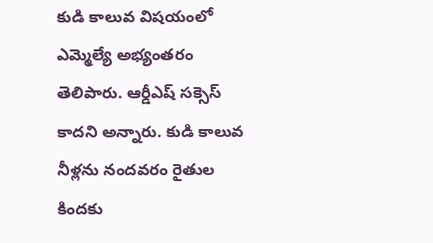కుడి కాలువ విషయంలో ఎమ్మెల్యే అభ్యంతరం తెలిపారు. ఆర్డీఎష్ సక్సెస్ కాదని అన్నారు. కుడి కాలువ నీళ్లను నందవరం రైతుల కిందకు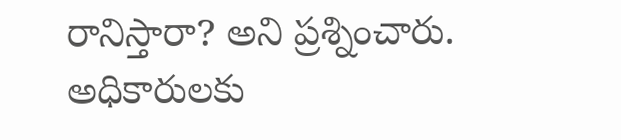రానిస్తారా? అని ప్రశ్నించారు. అధికారులకు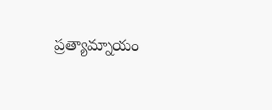ప్రత్యామ్నాయం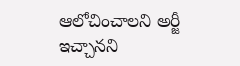ఆలోచించాలని అర్జీ ఇచ్చానని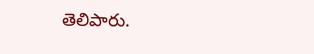తెలిపారు.